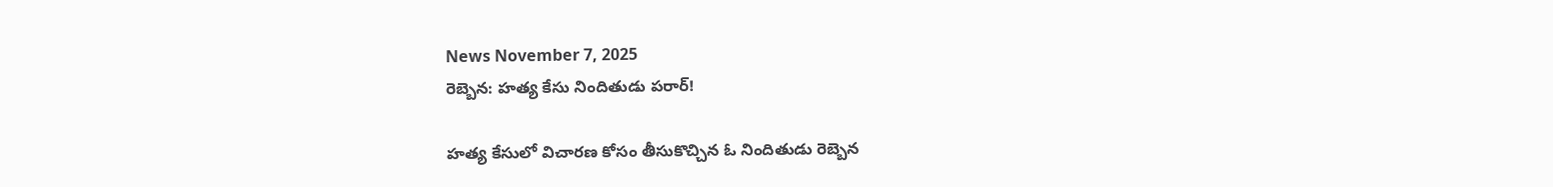News November 7, 2025
రెబ్బెన: హత్య కేసు నిందితుడు పరార్!

హత్య కేసులో విచారణ కోసం తీసుకొచ్చిన ఓ నిందితుడు రెబ్బెన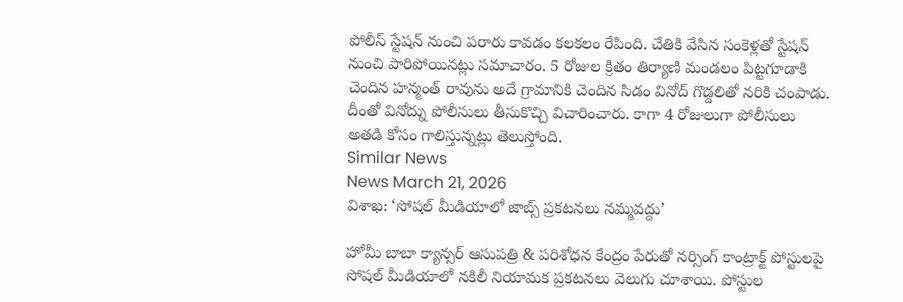పోలీస్ స్టేషన్ నుంచి పరారు కావడం కలకలం రేపింది. చేతికి వేసిన సంకెళ్లతో స్టేషన్ నుంచి పారిపోయినట్లు సమాచారం. 5 రోజుల క్రితం తిర్యాణి మండలం పిట్టగూడాకి చెందిన హన్మంత్ రావును అదే గ్రామానికి చెందిన సిడం వినోద్ గొడ్డలితో నరికి చంపాడు. దీంతో వినోద్ను పోలీసులు తీసుకొచ్చి విచారించారు. కాగా 4 రోజులుగా పోలీసులు అతడి కోసం గాలిస్తున్నట్లు తెలుస్తోంది.
Similar News
News March 21, 2026
విశాఖ: ‘సోషల్ మీడియాలో జాబ్స్ ప్రకటనలు నమ్మవద్దు’

హోమీ బాబా క్యాన్సర్ ఆసుపత్రి & పరిశోధన కేంద్రం పేరుతో నర్సింగ్ కాంట్రాక్ట్ పోస్టులపై సోషల్ మీడియాలో నకిలీ నియామక ప్రకటనలు వెలుగు చూశాయి. పోస్టుల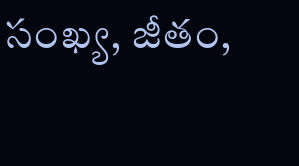సంఖ్య, జీతం,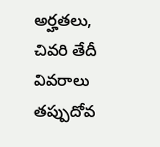అర్హతలు, చివరి తేదీ వివరాలు తప్పుదోవ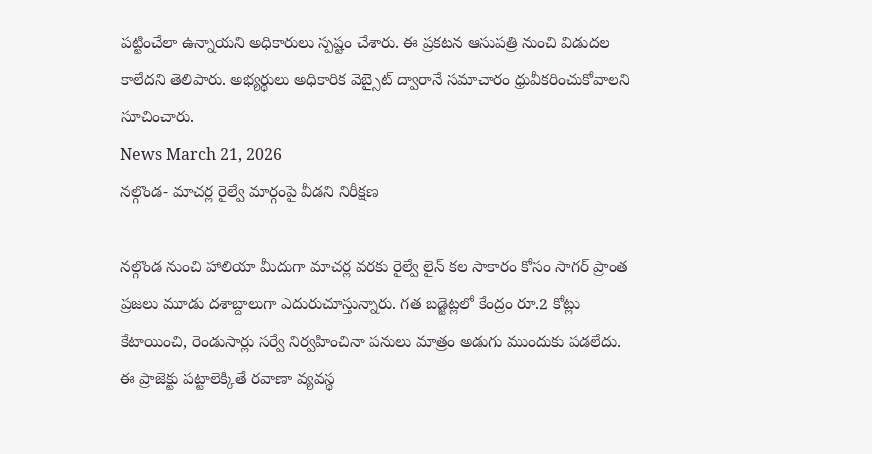పట్టించేలా ఉన్నాయని అధికారులు స్పష్టం చేశారు. ఈ ప్రకటన ఆసుపత్రి నుంచి విడుదల కాలేదని తెలిపారు. అభ్యర్థులు అధికారిక వెబ్సైట్ ద్వారానే సమాచారం ధ్రువీకరించుకోవాలని సూచించారు.
News March 21, 2026
నల్గొండ- మాచర్ల రైల్వే మార్గంపై వీడని నిరీక్షణ

నల్గొండ నుంచి హాలియా మీదుగా మాచర్ల వరకు రైల్వే లైన్ కల సాకారం కోసం సాగర్ ప్రాంత ప్రజలు మూడు దశాబ్దాలుగా ఎదురుచూస్తున్నారు. గత బడ్జెట్లలో కేంద్రం రూ.2 కోట్లు కేటాయించి, రెండుసార్లు సర్వే నిర్వహించినా పనులు మాత్రం అడుగు ముందుకు పడలేదు. ఈ ప్రాజెక్టు పట్టాలెక్కితే రవాణా వ్యవస్థ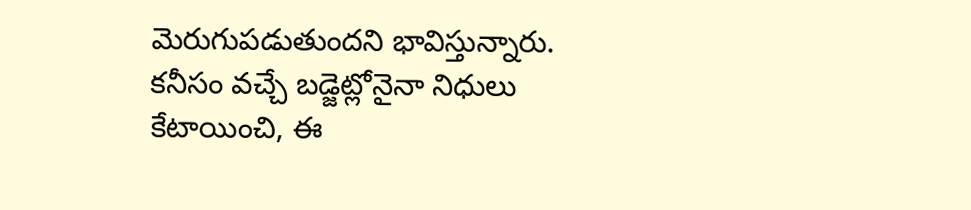మెరుగుపడుతుందని భావిస్తున్నారు. కనీసం వచ్చే బడ్జెట్లోనైనా నిధులు కేటాయించి, ఈ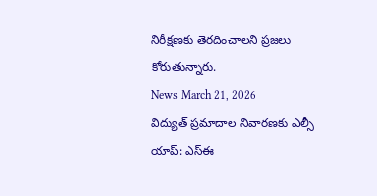నిరీక్షణకు తెరదించాలని ప్రజలు కోరుతున్నారు.
News March 21, 2026
విద్యుత్ ప్రమాదాల నివారణకు ఎల్సీ యాప్: ఎస్ఈ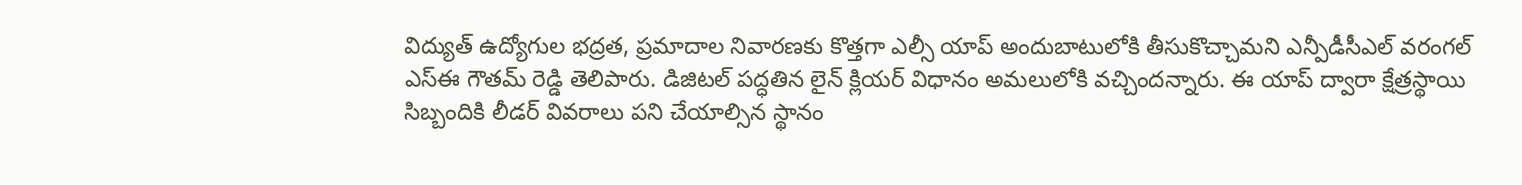విద్యుత్ ఉద్యోగుల భద్రత, ప్రమాదాల నివారణకు కొత్తగా ఎల్సీ యాప్ అందుబాటులోకి తీసుకొచ్చామని ఎన్పీడీసీఎల్ వరంగల్ ఎస్ఈ గౌతమ్ రెడ్డి తెలిపారు. డిజిటల్ పద్ధతిన లైన్ క్లియర్ విధానం అమలులోకి వచ్చిందన్నారు. ఈ యాప్ ద్వారా క్షేత్రస్థాయి సిబ్బందికి లీడర్ వివరాలు పని చేయాల్సిన స్థానం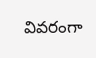వివరంగా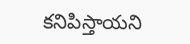కనిపిస్తాయని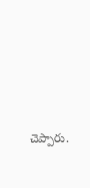చెప్పారు.